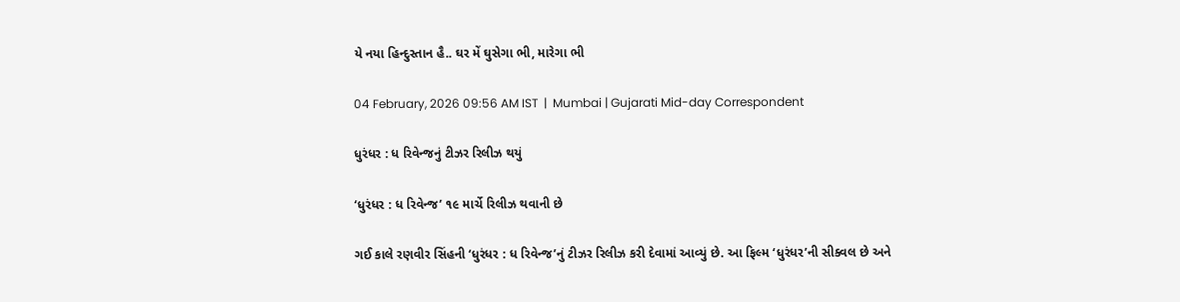યે નયા હિન્દુસ્તાન હૈ.. ઘર મેં ઘુસેગા ભી, મારેગા ભી

04 February, 2026 09:56 AM IST  |  Mumbai | Gujarati Mid-day Correspondent

ધુરંધર : ધ રિવેન્જનું ટીઝર રિલીઝ થયું

‘ધુરંધર : ધ રિવેન્જ’ ૧૯ માર્ચે રિલીઝ થવાની છે

ગઈ કાલે રણવીર સિંહની ‘ધુરંધર : ધ રિવેન્જ’નું ટીઝર રિલીઝ કરી દેવામાં આવ્યું છે. આ ફિલ્મ ‘ધુરંધર’ની સીક્વલ છે અને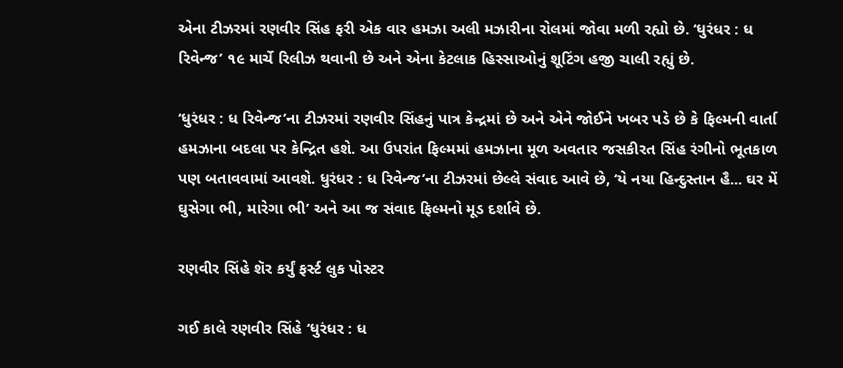એના ટીઝરમાં રણવીર સિંહ ફરી એક વાર હમઝા અલી મઝારીના રોલમાં જોવા મળી રહ્યો છે. ‘ધુરંધર : ધ રિવેન્જ’ ૧૯ માર્ચે રિલીઝ થવાની છે અને એના કેટલાક હિસ્સાઓનું શૂટિંગ હજી ચાલી રહ્યું છે.

‘ધુરંધર : ધ રિવેન્જ’ના ટીઝરમાં રણવીર સિંહનું પાત્ર કેન્દ્રમાં છે અને એને જોઈને ખબર પડે છે કે ફિલ્મની વાર્તા હમઝાના બદલા પર કેન્દ્રિત હશે. આ ઉપરાંત ફિલ્મમાં હમઝાના મૂળ અવતાર જસકીરત સિંહ રંગીનો ભૂતકાળ પણ બતાવવામાં આવશે. ધુરંધર : ધ રિવેન્જ’ના ટીઝરમાં છેલ્લે સંવાદ આવે છે, ‘યે નયા હિન્દુસ્તાન હૈ... ઘર મેં ઘુસેગા ભી, મારેગા ભી’ અને આ જ સંવાદ ફિલ્મનો મૂડ દર્શાવે છે.

રણવીર સિંહે શૅર કર્યું ફર્સ્ટ લુક પોસ્ટર

ગઈ કાલે રણવીર સિંહે ‘ધુરંધર : ધ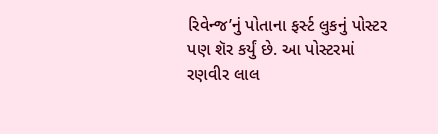રિવેન્જ’નું પોતાના ફર્સ્ટ લુકનું પોસ્ટર પણ શૅર કર્યું છે. આ પોસ્ટરમાં રણવીર લાલ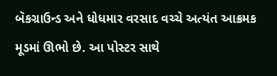બૅકગ્રાઉન્ડ અને ધોધમાર વરસાદ વચ્ચે અત્યંત આક્રમક મૂડમાં ઊભો છે. આ પોસ્ટર સાથે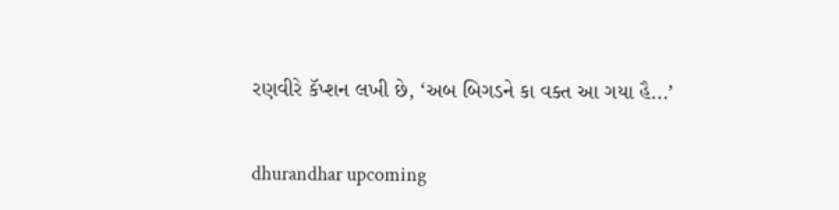રણવીરે કૅપ્શન લખી છે, ‘અબ બિગડને કા વક્ત આ ગયા હૈ...’

dhurandhar upcoming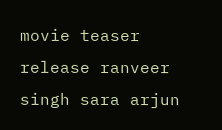movie teaser release ranveer singh sara arjun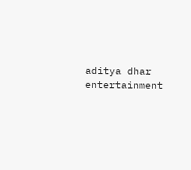aditya dhar entertainment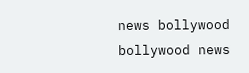news bollywood bollywood news